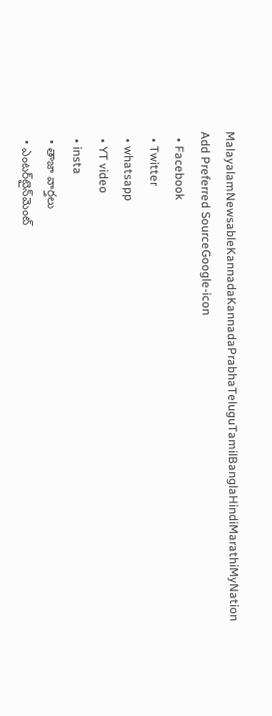MalayalamNewsableKannadaKannadaPrabhaTeluguTamilBanglaHindiMarathiMyNation
Add Preferred SourceGoogle-icon
  • Facebook
  • Twitter
  • whatsapp
  • YT video
  • insta
  • తాజా వార్తలు
  • ఎంటర్‌టైన్‌మెంట్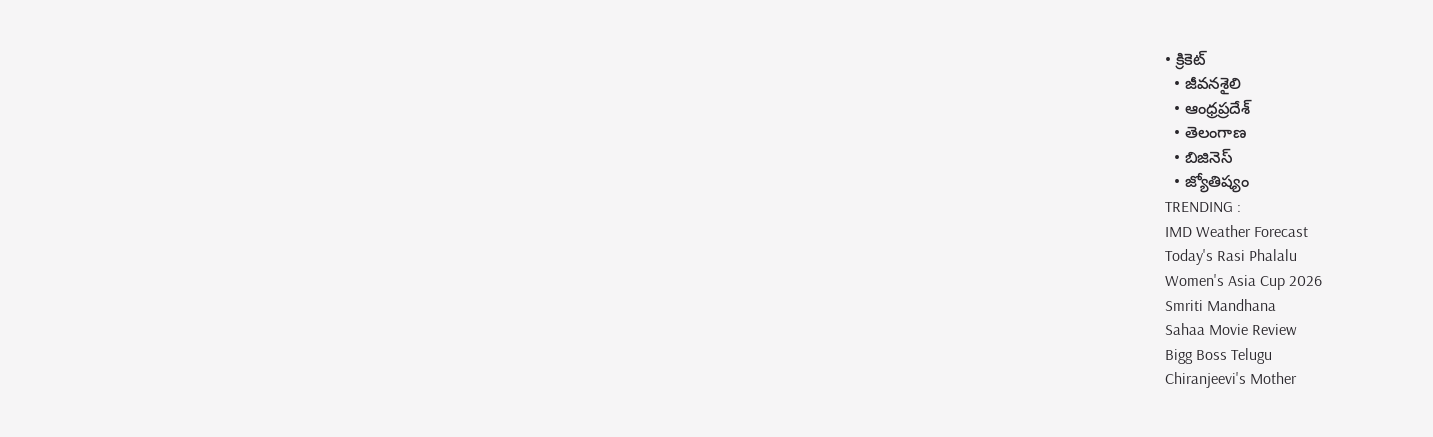• క్రికెట్
  • జీవనశైలి
  • ఆంధ్రప్రదేశ్
  • తెలంగాణ
  • బిజినెస్
  • జ్యోతిష్యం
TRENDING :
IMD Weather Forecast
Today's Rasi Phalalu
Women's Asia Cup 2026
Smriti Mandhana
Sahaa Movie Review
Bigg Boss Telugu
Chiranjeevi's Mother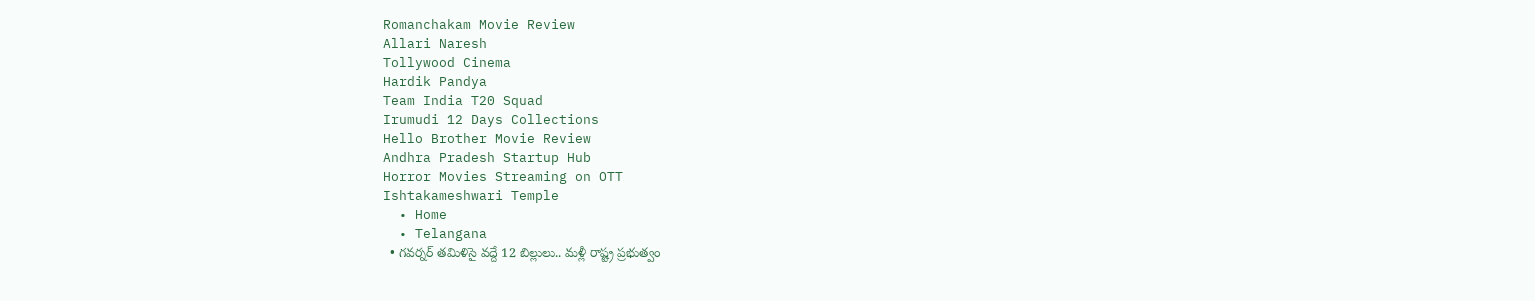Romanchakam Movie Review
Allari Naresh
Tollywood Cinema
Hardik Pandya
Team India T20 Squad
Irumudi 12 Days Collections
Hello Brother Movie Review
Andhra Pradesh Startup Hub
Horror Movies Streaming on OTT
Ishtakameshwari Temple
  • Home
  • Telangana
  • గవర్నర్ తమిళిసై వద్దే 12 బిల్లులు.. మళ్లీ రాష్ట్ర ప్రభుత్వం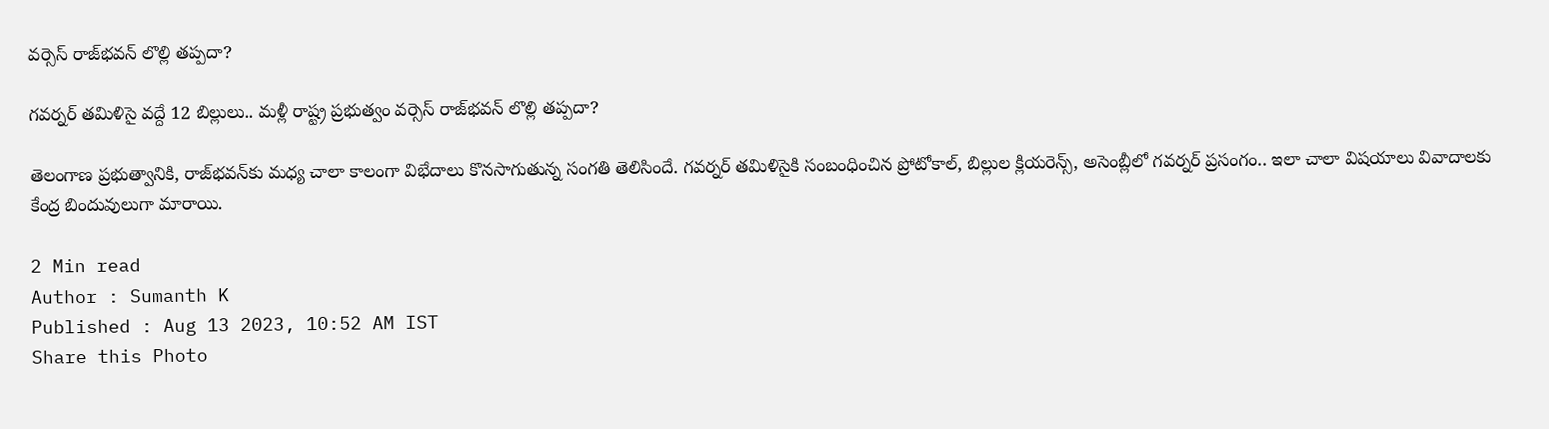వర్సెస్ రాజ్‌భవన్ లొల్లి తప్పదా?

గవర్నర్ తమిళిసై వద్దే 12 బిల్లులు.. మళ్లీ రాష్ట్ర ప్రభుత్వం వర్సెస్ రాజ్‌భవన్ లొల్లి తప్పదా?

తెలంగాణ ప్రభుత్వానికి, రాజ్‌భవన్‌కు మధ్య చాలా కాలంగా విభేదాలు కొనసాగుతున్న సంగతి తెలిసిందే. గవర్నర్‌ తమిళిసైకి సంబంధించిన ప్రోటోకాల్, బిల్లుల క్లియరెన్స్, అసెంబ్లీలో గవర్నర్ ప్రసంగం.. ఇలా చాలా విషయాలు వివాదాలకు కేంద్ర బిందువులుగా మారాయి.

2 Min read
Author : Sumanth K
Published : Aug 13 2023, 10:52 AM IST
Share this Photo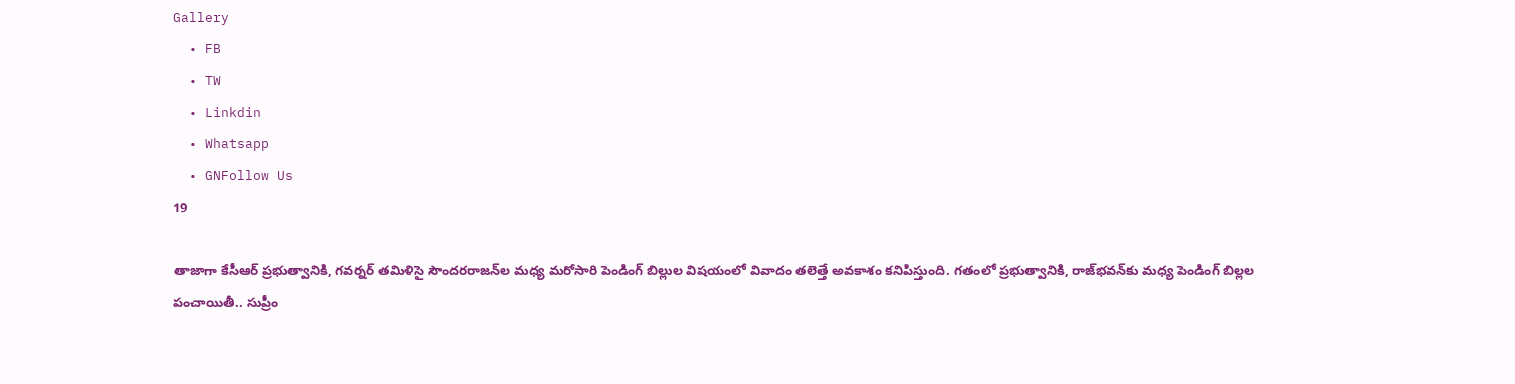Gallery
  • FB
  • TW
  • Linkdin
  • Whatsapp
  • GNFollow Us
19

తాజాగా కేసీఆర్ ప్రభుత్వానికి, గవర్నర్‌ తమిళిసై సౌందరరాజన్‌ల మధ్య మరోసారి పెండింగ్ బిల్లుల విషయంలో వివాదం తలెత్తే అవకాశం కనిపిస్తుంది. గతంలో ప్రభుత్వానికి, రాజ్‌భవన్‌కు మధ్య పెండింగ్ బిల్లల పంచాయితీ.. సుప్రీం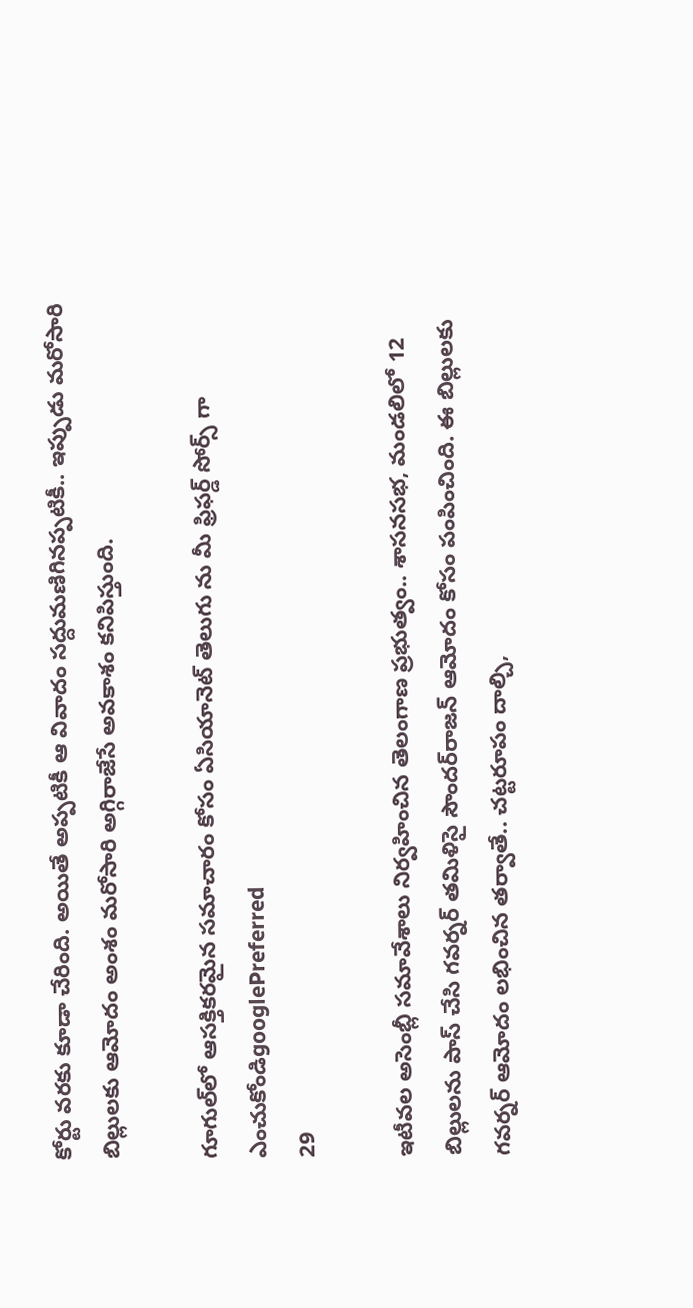కోర్టు వరకు కూడా చేరింది. అయితే అప్పటికీ ఆ వివాదం సద్దుమణిగినప్పటికీ.. ఇప్పుడు మరోసారి బిల్లులకు ఆమోదం అంశం మరోసారి అగ్గిరాజేసే అవకాశం కనిపిస్తుంది.

గూగుల్‌లో ఆసక్తికరమైన సమాచారం కోసం ఏసియానెట్ తెలుగు ను మీ ఫ్రిఫర్డ్ సోర్స్ గా ఎంచుకోండిgooglePreferred
29

ఇటీవల అసెంబ్లీ సమావేశాలు నిర్వహించిన తెలంగాణ ప్రభుత్వం.. శాసనసభ, మండలిలో 12 బిల్లులను పాస్‌ చేసి గవర్నర్‌ తమిళిసై సౌందర్‌రాజన్ ఆమోదం కోసం పంపించింది. ఈ బిల్లులకు గవర్నర్‌ ఆమోదం లభించిన తర్వాతే.. చట్టరూపం దాల్చి,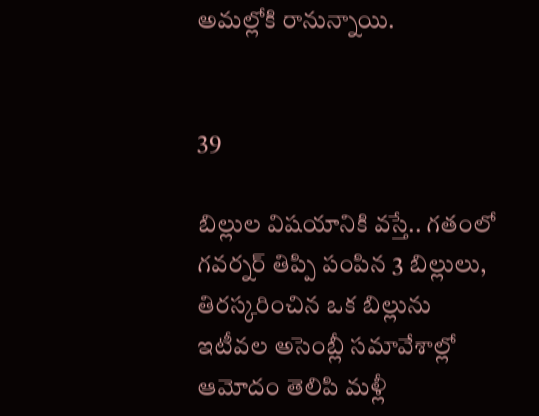అమల్లోకి రానున్నాయి.


39

బిల్లుల విషయానికి వస్తే.. గతంలో గవర్నర్ తిప్పి పంపిన 3 బిల్లులు, తిరస్కరించిన ఒక బిల్లును ఇటీవల అసెంబ్లీ సమావేశాల్లో ఆమోదం తెలిపి మళ్లీ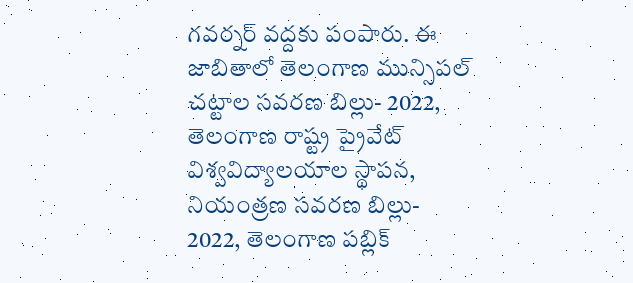గవర్నర్ వద్దకు పంపారు. ఈ జాబితాలో తెలంగాణ మున్సిపల్ చట్టాల సవరణ బిల్లు- 2022, తెలంగాణ రాష్ట్ర ప్రైవేట్ విశ్వవిద్యాలయాల స్థాపన, నియంత్రణ సవరణ బిల్లు- 2022, తెలంగాణ పబ్లిక్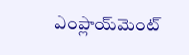ఎంప్లాయ్‌మెంట్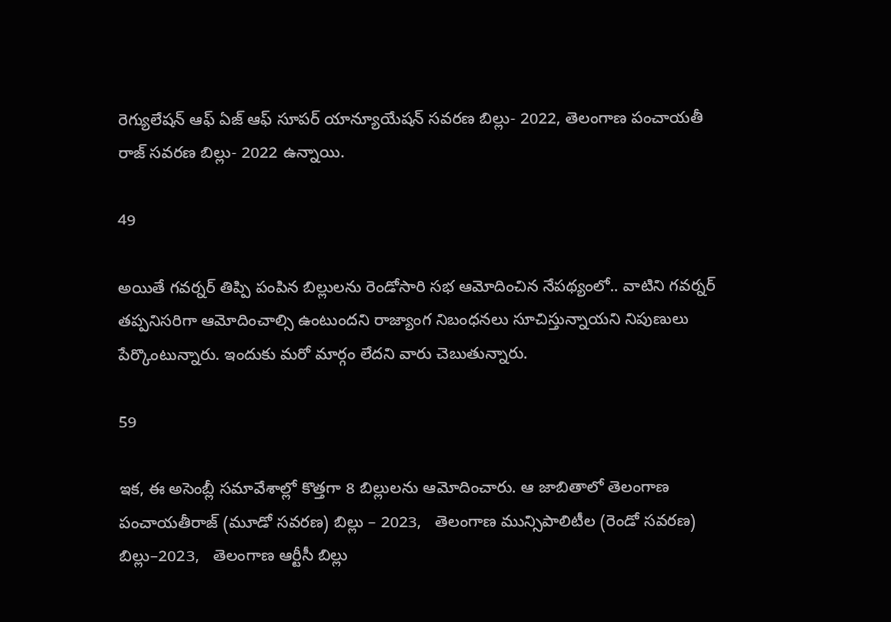రెగ్యులేషన్ ఆఫ్ ఏజ్ ఆఫ్ సూపర్‌ యాన్యూయేషన్‌ సవరణ బిల్లు- 2022, తెలంగాణ పంచాయతీ రాజ్ సవరణ బిల్లు- 2022 ఉన్నాయి.

49

అయితే గవర్నర్ తిప్పి పంపిన బిల్లులను రెండోసారి సభ ఆమోదించిన నేపథ్యంలో.. వాటిని గవర్నర్ తప్పనిసరిగా ఆమోదించాల్సి ఉంటుందని రాజ్యాంగ నిబంధనలు సూచిస్తున్నాయని నిపుణులు పేర్కొంటున్నారు. ఇందుకు మరో మార్గం లేదని వారు చెబుతున్నారు.

59

ఇక, ఈ అసెంబ్లీ సమావేశాల్లో కొత్తగా 8 బిల్లులను ఆమోదించారు. ఆ జాబితాలో తెలంగాణ పంచాయతీరాజ్‌ (మూడో సవరణ) బిల్లు – 2023,   తెలంగాణ మున్సిపాలిటీల (రెండో సవరణ) బిల్లు–2023,   తెలంగాణ ఆర్టీసీ బిల్లు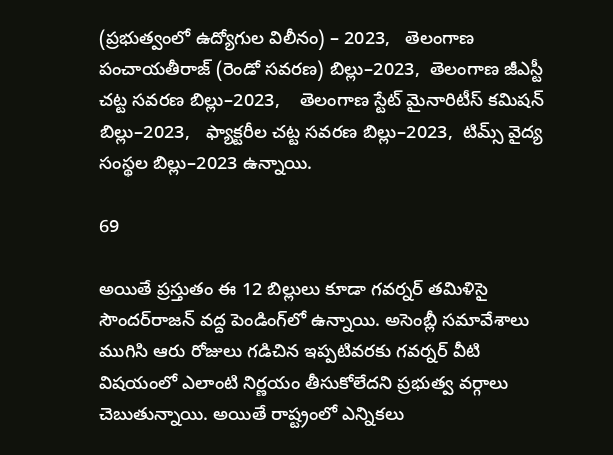(ప్రభుత్వంలో ఉద్యోగుల విలీనం) – 2023,   తెలంగాణ పంచాయతీరాజ్‌ (రెండో సవరణ) బిల్లు–2023,  తెలంగాణ జీఎస్టీ చట్ట సవరణ బిల్లు–2023,    తెలంగాణ స్టేట్‌ మైనారిటీస్‌ కమిషన్‌ బిల్లు–2023,   ఫ్యాక్టరీల చట్ట సవరణ బిల్లు–2023,  టిమ్స్‌ వైద్య సంస్థల బిల్లు–2023 ఉన్నాయి.

69

అయితే ప్రస్తుతం ఈ 12 బిల్లులు కూడా గవర్నర్ తమిళిసై సౌందర్‌‌రాజన్ వద్ద పెండింగ్‌లో ఉన్నాయి. అసెంబ్లీ సమావేశాలు ముగిసి ఆరు రోజులు గడిచిన ఇప్పటివరకు గవర్నర్ వీటి విషయంలో ఎలాంటి నిర్ణయం తీసుకోలేదని ప్రభుత్వ వర్గాలు చెబుతున్నాయి. అయితే రాష్ట్రంలో ఎన్నికలు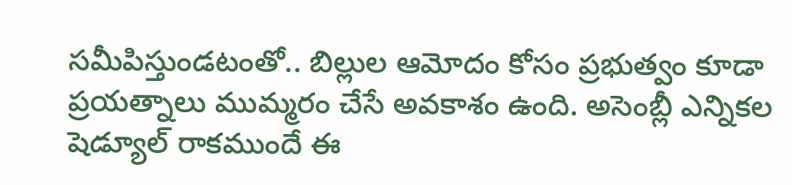సమీపిస్తుండటంతో.. బిల్లుల ఆమోదం కోసం ప్రభుత్వం కూడా ప్రయత్నాలు ముమ్మరం చేసే అవకాశం ఉంది. అసెంబ్లీ ఎన్నికల షెడ్యూల్ రాకముందే ఈ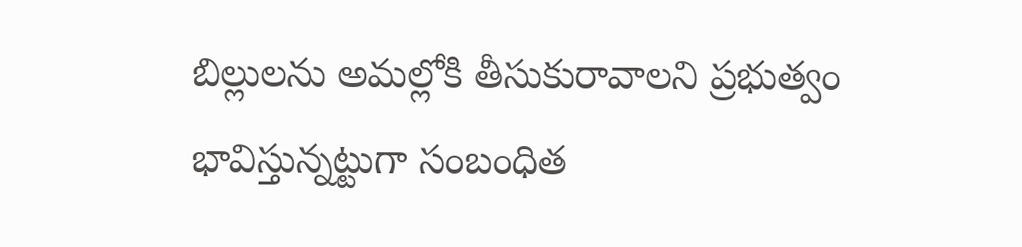బిల్లులను అమల్లోకి తీసుకురావాలని ప్రభుత్వం భావిస్తున్నట్టుగా సంబంధిత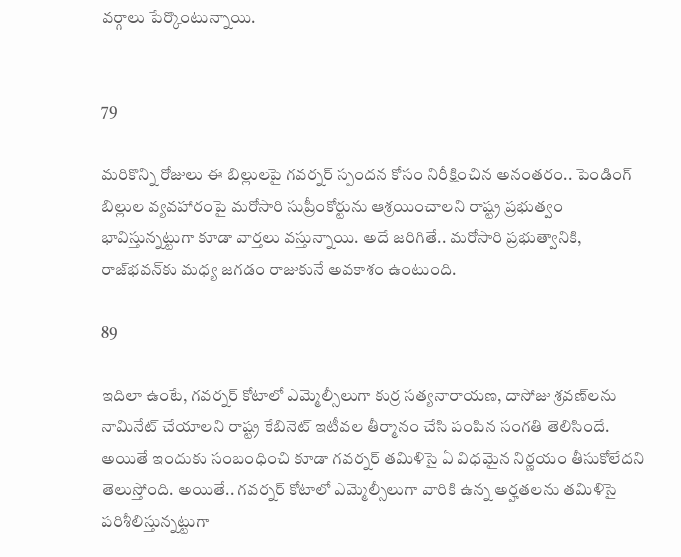వర్గాలు పేర్కొంటున్నాయి.


79

మరికొన్ని రోజులు ఈ బిల్లులపై గవర్నర్‌ స్పందన కోసం నిరీక్షించిన అనంతరం.. పెండింగ్‌ బిల్లుల వ్యవహారంపై మరోసారి సుప్రీంకోర్టును ఆశ్రయించాలని రాష్ట్ర ప్రభుత్వం భావిస్తున్నట్టుగా కూడా వార్తలు వస్తున్నాయి. అదే జరిగితే.. మరోసారి ప్రభుత్వానికి, రాజ్‌భవన్‌కు మధ్య జగడం రాజుకునే అవకాశం ఉంటుంది.

89

ఇదిలా ఉంటే, గవర్నర్‌ కోటాలో ఎమ్మెల్సీలుగా కుర్ర సత్యనారాయణ, దాసోజు శ్రవణ్‌లను నామినేట్‌ చేయాలని రాష్ట్ర కేబినెట్‌ ఇటీవల తీర్మానం చేసి పంపిన సంగతి తెలిసిందే. అయితే ఇందుకు సంబంధించి కూడా గవర్నర్ తమిళిసై ఏ విధమైన నిర్ణయం తీసుకోలేదని తెలుస్తోంది. అయితే.. గవర్నర్ కోటాలో ఎమ్మెల్సీలుగా వారికి ఉన్న అర్హతలను తమిళిసై పరిశీలిస్తున్నట్టుగా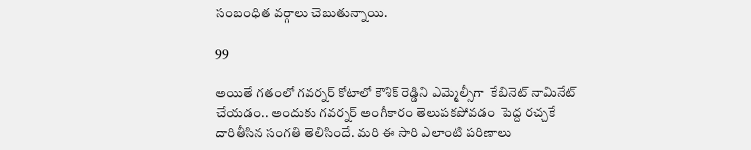సంబంధిత వర్గాలు చెబుతున్నాయి.

99

అయితే గతంలో గవర్నర్ కోటాలో కౌశిక్ రెడ్డిని ఎమ్మెల్సీగా  కేబినెట్ నామినేట్ చేయడం.. అందుకు గవర్నర్ అంగీకారం తెలుపకపోవడం  పెద్ద రచ్చకే దారితీసిన సంగతి తెలిసిందే. మరి ఈ సారి ఎలాంటి పరిణాలు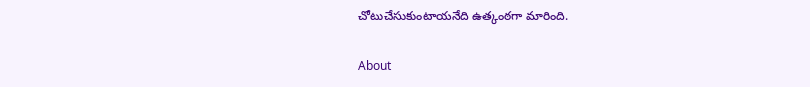చోటుచేసుకుంటాయనేది ఉత్కంఠగా మారింది.

About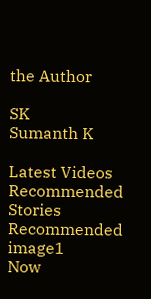the Author

SK
Sumanth K

Latest Videos
Recommended Stories
Recommended image1
Now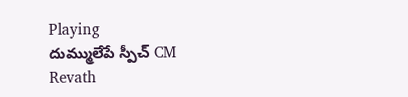Playing
దుమ్ములేపే స్పీచ్ CM Revath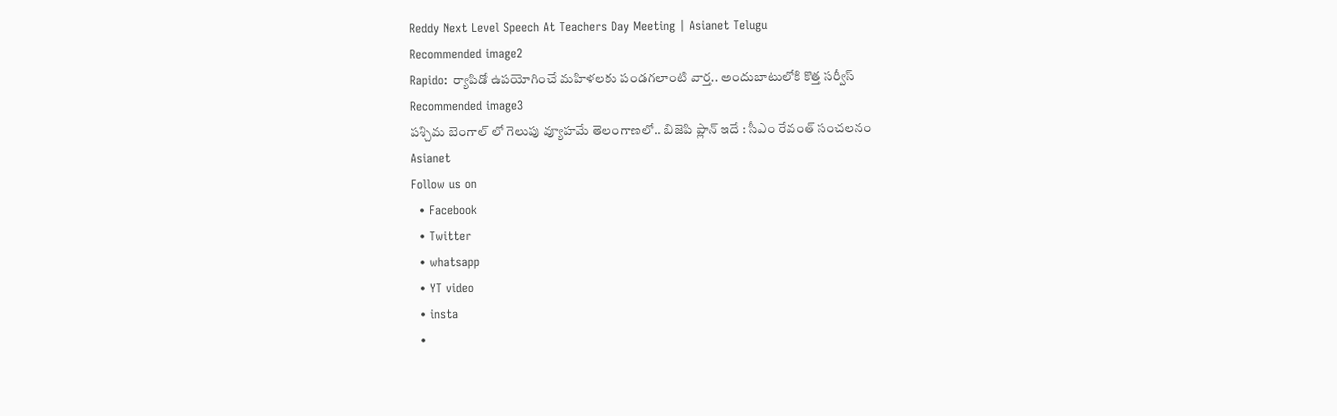Reddy Next Level Speech At Teachers Day Meeting | Asianet Telugu
Recommended image2
Rapido: ర్యాపిడో ఉప‌యోగించే మ‌హిళ‌ల‌కు పండ‌గ‌లాంటి వార్త‌.. అందుబాటులోకి కొత్త స‌ర్వీస్‌
Recommended image3
పశ్చిమ బెంగాల్ లో గెలుపు వ్యూహమే తెలంగాణలో.. బిజెపి ప్లాన్ ఇదే : సీఎం రేవంత్ సంచలనం
Asianet
Follow us on
  • Facebook
  • Twitter
  • whatsapp
  • YT video
  • insta
  •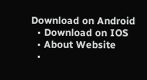Download on Android
  • Download on IOS
  • About Website
  •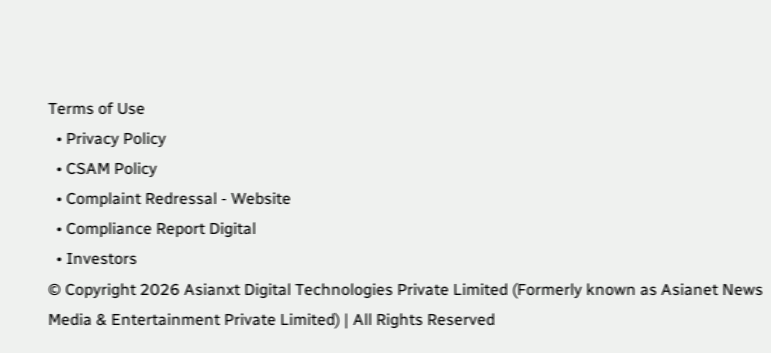Terms of Use
  • Privacy Policy
  • CSAM Policy
  • Complaint Redressal - Website
  • Compliance Report Digital
  • Investors
© Copyright 2026 Asianxt Digital Technologies Private Limited (Formerly known as Asianet News Media & Entertainment Private Limited) | All Rights Reserved